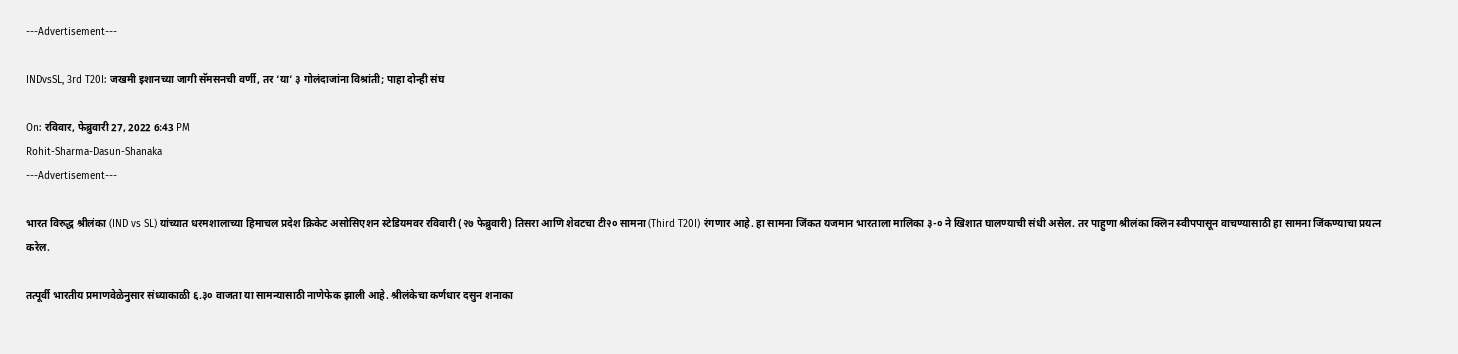---Advertisement---

INDvsSL, 3rd T20I: जखमी इशानच्या जागी सॅमसनची वर्णी, तर ‘या’ ३ गोलंदाजांना विश्रांती; पाहा दोन्ही संघ

On: रविवार, फेब्रुवारी 27, 2022 6:43 PM
Rohit-Sharma-Dasun-Shanaka
---Advertisement---

भारत विरुद्ध श्रीलंका (IND vs SL) यांच्यात धरमशालाच्या हिमाचल प्रदेश क्रिकेट असोसिएशन स्टेडियमवर रविवारी (२७ फेब्रुवारी) तिसरा आणि शेवटचा टी२० सामना (Third T20I) रंगणार आहे. हा सामना जिंकत यजमान भारताला मालिका ३-० ने खिशात घालण्याची संधी असेल. तर पाहुणा श्रीलंका क्लिन स्वीपपासून वाचण्यासाठी हा सामना जिंकण्याचा प्रयत्न करेल.

तत्पूर्वी भारतीय प्रमाणवेळेनुसार संध्याकाळी ६.३० वाजता या सामन्यासाठी नाणेफेक झाली आहे. श्रीलंकेचा कर्णधार दसुन शनाका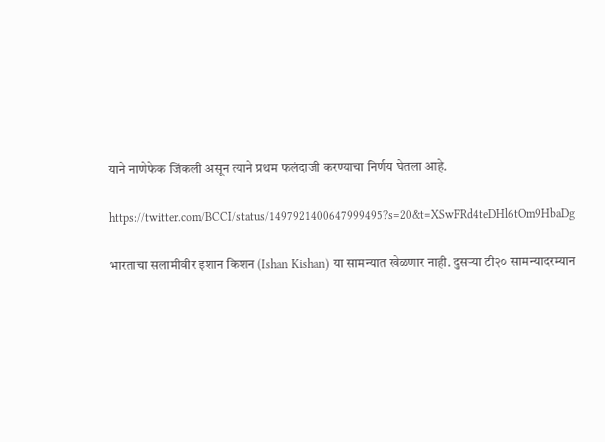याने नाणेफेक जिंकली असून त्याने प्रथम फलंदाजी करण्याचा निर्णय घेतला आहे.

https://twitter.com/BCCI/status/1497921400647999495?s=20&t=XSwFRd4teDHl6tOm9HbaDg

भारताचा सलामीवीर इशान किशन (Ishan Kishan) या सामन्यात खेळणार नाही. दुसऱ्या टी२० सामन्यादरम्यान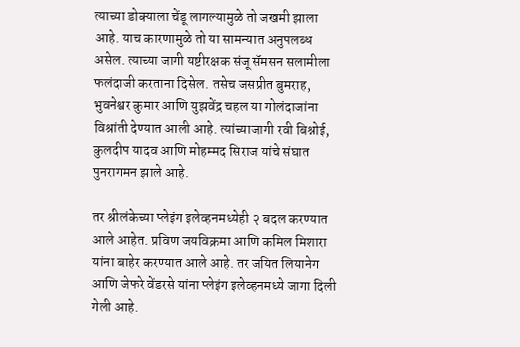त्याच्या डोक्याला चेंडू लागल्यामुळे तो जखमी झाला आहे. याच कारणामुळे तो या सामन्यात अनुपलब्ध असेल. त्याच्या जागी यष्टीरक्षक संजू सॅमसन सलामीला फलंदाजी करताना दिसेल. तसेच जसप्रीत बुमराह, भुवनेश्वर कुमार आणि युझवेंद्र चहल या गोलंदाजांना विश्रांती देण्यात आली आहे. त्यांच्याजागी रवी बिश्नोई, कुलदीप यादव आणि मोहम्मद सिराज यांचे संघात पुनरागमन झाले आहे.

तर श्रीलंकेच्या प्लेइंग इलेव्हनमध्येही २ बदल करण्यात आले आहेत. प्रविण जयविक्रमा आणि कमिल मिशारा यांना बाहेर करण्यात आले आहे. तर जयित लियानेग आणि जेफरे वेंडरसे यांना प्लेइंग इलेव्हनमध्ये जागा दिली गेली आहे.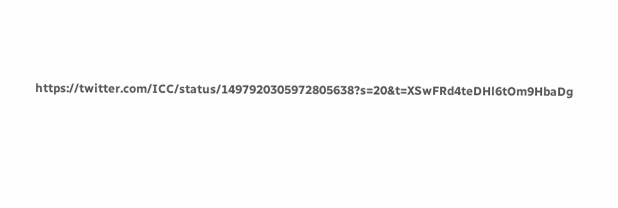https://twitter.com/ICC/status/1497920305972805638?s=20&t=XSwFRd4teDHl6tOm9HbaDg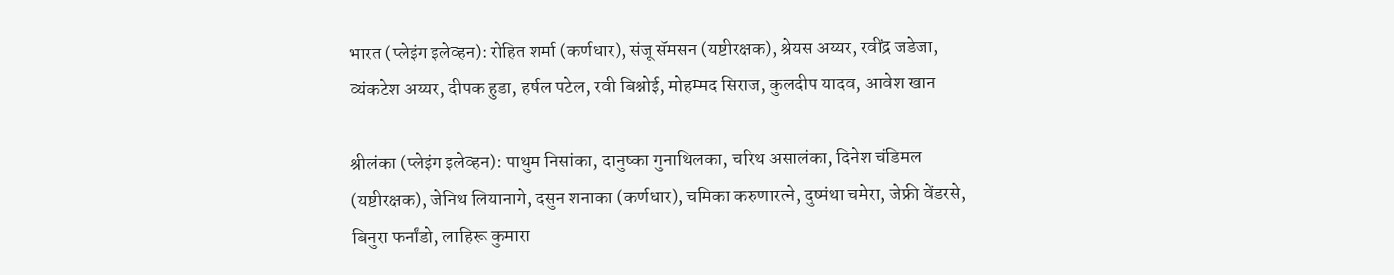भारत (प्लेइंग इलेव्हन): रोहित शर्मा (कर्णधार), संजू सॅमसन (यष्टीरक्षक), श्रेयस अय्यर, रवींद्र जडेजा, व्यंकटेश अय्यर, दीपक हुडा, हर्षल पटेल, रवी बिश्नोई, मोहम्मद सिराज, कुलदीप यादव, आवेश खान

श्रीलंका (प्लेइंग इलेव्हन): पाथुम निसांका, दानुष्का गुनाथिलका, चरिथ असालंका, दिनेश चंडिमल (यष्टीरक्षक), जेनिथ लियानागे, दसुन शनाका (कर्णधार), चमिका करुणारत्ने, दुष्मंथा चमेरा, जेफ्री वेंडरसे, बिनुरा फर्नांडो, लाहिरू कुमारा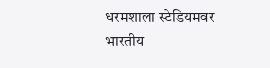धरमशाला स्टेडियमवर भारतीय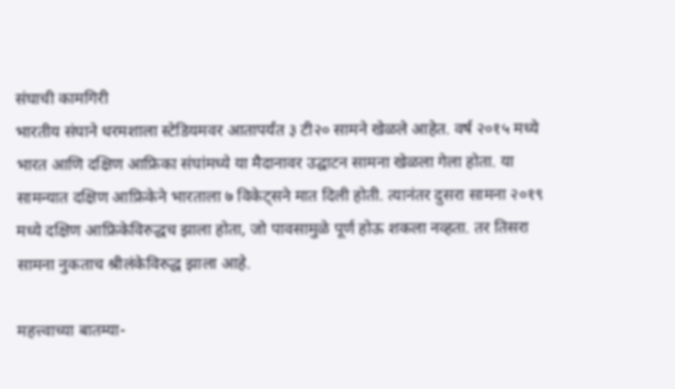संघाची कामगिरी
भारतीय संघाने धरमशाला स्टेडियमवर आतापर्यंत ३ टी२० सामने खेळले आहेत. वर्ष २०१५ मध्ये भारत आणि दक्षिण आफ्रिका संघांमध्ये या मैदानावर उद्घाटन सामना खेळला गेला होता. या सामन्यात दक्षिण आफ्रिकेने भारताला ७ विकेट्सने मात दिली होती. त्यानंतर दुसरा सामना २०१९ मध्ये दक्षिण आफ्रिकेविरुद्धच झाला होता, जो पावसामुळे पूर्ण होऊ शकला नव्हता. तर तिसरा सामना नुकताच श्रीलंकेविरुद्ध झाला आहे.

महत्त्वाच्या बातम्या-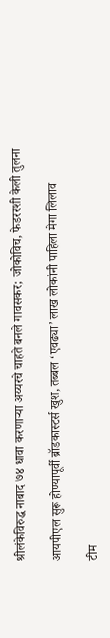श्रीलंकेविरुद्ध नाबाद ७४ धावा करणाऱ्या अय्यरचे चाहते बनले गावसकर; जोकोविच, फेडररशी केली तुलना

आयपीएल सुरू होण्यापूर्वी ब्रॉडकास्टर्स खुश, तब्बल ‘एवढ्या’ लाख लोकांनी पाहिला मेगा लिलाव

टीम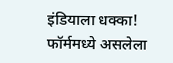इंडियाला धक्का! फॉर्ममध्ये असलेला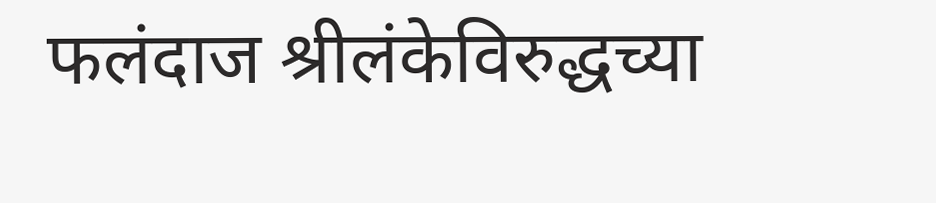फलंदाज श्रीलंकेविरुद्धच्या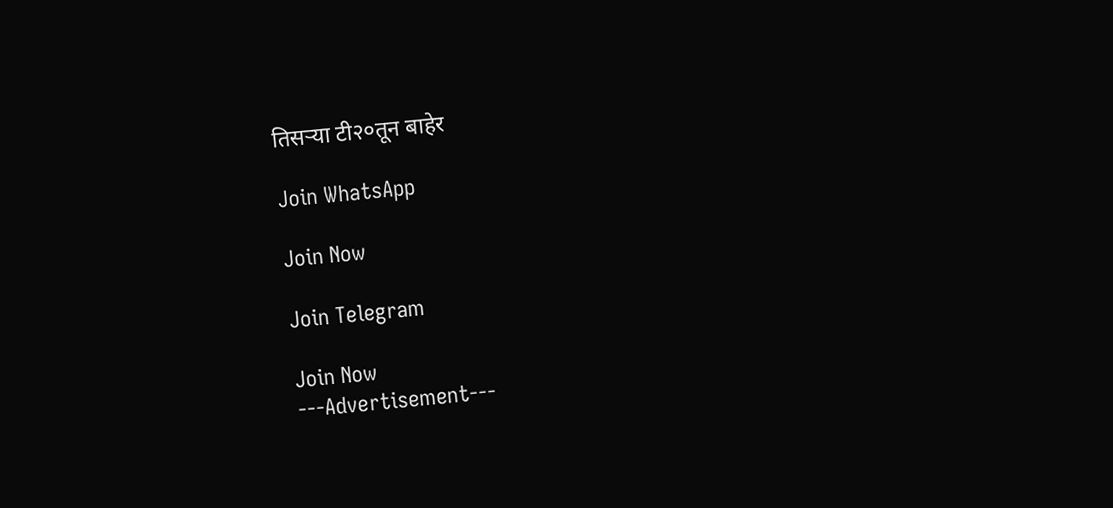तिसऱ्या टी२०तून बाहेर

Join WhatsApp

Join Now

Join Telegram

Join Now
---Advertisement---